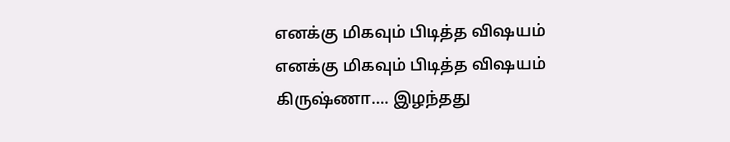எனக்கு மிகவும் பிடித்த விஷயம்
எனக்கு மிகவும் பிடித்த விஷயம்
கிருஷ்ணா…. இழந்தது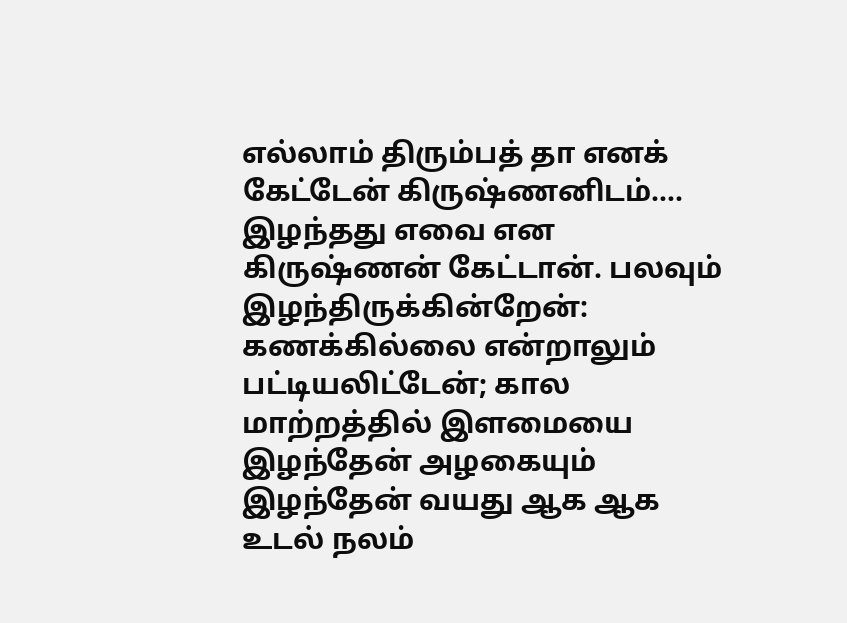எல்லாம் திரும்பத் தா எனக் கேட்டேன் கிருஷ்ணனிடம்…. இழந்தது எவை என கிருஷ்ணன் கேட்டான். பலவும் இழந்திருக்கின்றேன்: கணக்கில்லை என்றாலும் பட்டியலிட்டேன்; கால மாற்றத்தில் இளமையை இழந்தேன் அழகையும் இழந்தேன் வயது ஆக ஆக உடல் நலம்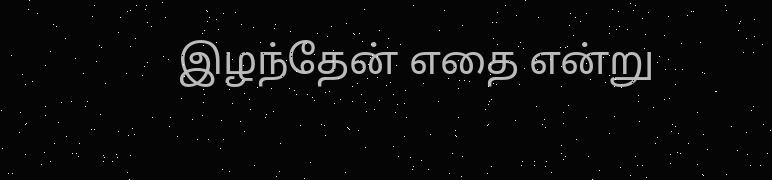இழந்தேன் எதை என்று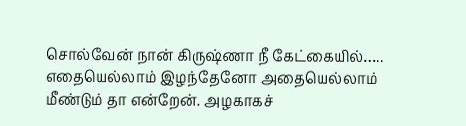சொல்வேன் நான் கிருஷ்ணா நீ கேட்கையில்….. எதையெல்லாம் இழந்தேனோ அதையெல்லாம் மீண்டும் தா என்றேன். அழகாகச்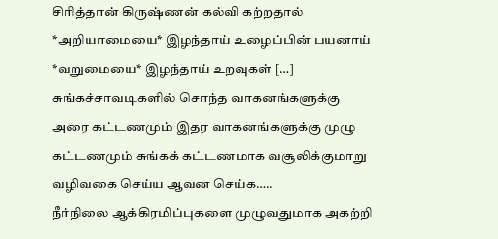சிரித்தான் கிருஷ்ணன் கல்வி கற்றதால் *அறியாமையை* இழந்தாய் உழைப்பின் பயனாய் *வறுமையை* இழந்தாய் உறவுகள் […]
சுங்கச்சாவடிகளில் சொந்த வாகனங்களுக்கு அரை கட்டணமும் இதர வாகனங்களுக்கு முழு கட்டணமும் சுங்கக் கட்டணமாக வசூலிக்குமாறு வழிவகை செய்ய ஆவன செய்க…..
நீர்நிலை ஆக்கிரமிப்புகளை முழுவதுமாக அகற்றி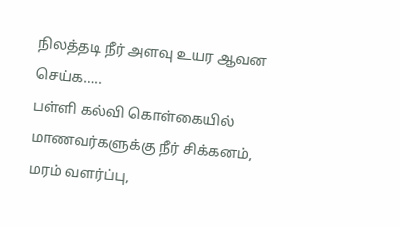நிலத்தடி நீர் அளவு உயர ஆவன செய்க…..
பள்ளி கல்வி கொள்கையில் மாணவர்களுக்கு நீர் சிக்கனம், மரம் வளர்ப்பு,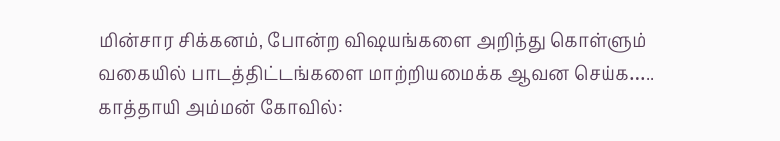மின்சார சிக்கனம், போன்ற விஷயங்களை அறிந்து கொள்ளும் வகையில் பாடத்திட்டங்களை மாற்றியமைக்க ஆவன செய்க…..
காத்தாயி அம்மன் கோவில்: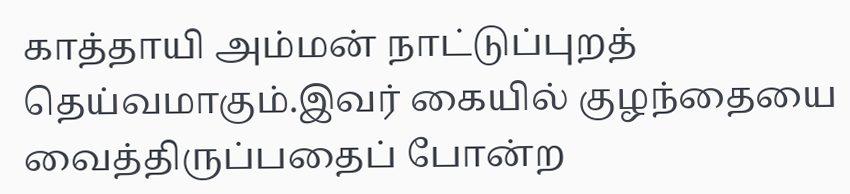காத்தாயி அம்மன் நாட்டுப்புறத் தெய்வமாகும்.இவர் கையில் குழந்தையை வைத்திருப்பதைப் போன்ற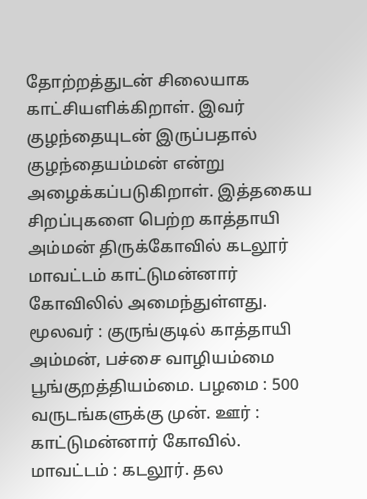தோற்றத்துடன் சிலையாக காட்சியளிக்கிறாள். இவர் குழந்தையுடன் இருப்பதால் குழந்தையம்மன் என்று அழைக்கப்படுகிறாள். இத்தகைய சிறப்புகளை பெற்ற காத்தாயி அம்மன் திருக்கோவில் கடலூர் மாவட்டம் காட்டுமன்னார் கோவிலில் அமைந்துள்ளது. மூலவர் : குருங்குடில் காத்தாயி அம்மன், பச்சை வாழியம்மை பூங்குறத்தியம்மை. பழமை : 500 வருடங்களுக்கு முன். ஊர் : காட்டுமன்னார் கோவில். மாவட்டம் : கடலூர். தல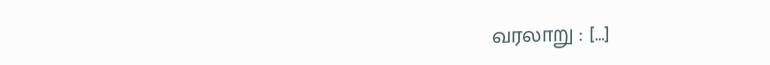வரலாறு : […]